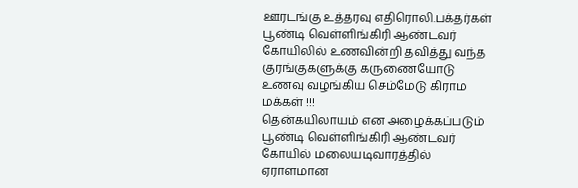ஊரடங்கு உத்தரவு எதிரொலி.பக்தர்கள் பூண்டி வெள்ளிங்கிரி ஆண்டவர் கோயிலில் உணவின்றி தவித்து வந்த குரங்குகளுக்கு கருணையோடு உணவு வழங்கிய செம்மேடு கிராம மக்கள் !!!
தென்கயிலாயம் என அழைக்கப்படும் பூண்டி வெள்ளிங்கிரி ஆண்டவர் கோயில் மலையடிவாரத்தில் ஏராளமான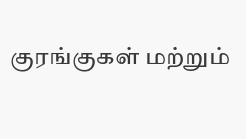குரங்குகள் மற்றும்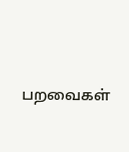பறவைகள்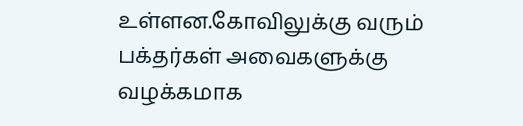உள்ளன.கோவிலுக்கு வரும் பக்தர்கள் அவைகளுக்கு வழக்கமாக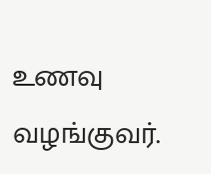உணவு வழங்குவர்.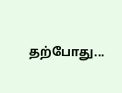தற்போது...